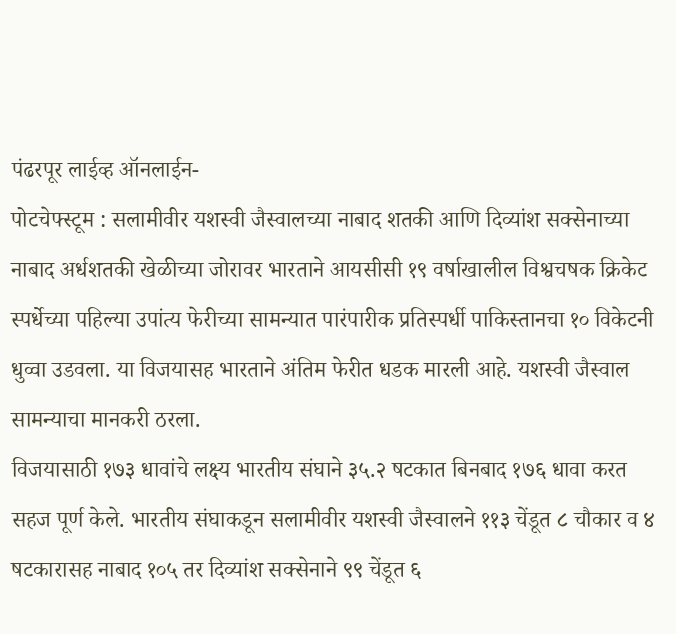पंढरपूर लाईव्ह ऑनलाईन-
पोटचेफ्स्टूम : सलामीवीर यशस्वी जैस्वालच्या नाबाद शतकी आणि दिव्यांश सक्सेनाच्या नाबाद अर्धशतकी खेळीच्या जोरावर भारताने आयसीसी १९ वर्षाखालील विश्वचषक क्रिकेट स्पर्धेच्या पहिल्या उपांत्य फेरीच्या सामन्यात पारंपारीक प्रतिस्पर्धी पाकिस्तानचा १० विकेटनी धुव्वा उडवला. या विजयासह भारताने अंतिम फेरीत धडक मारली आहे. यशस्वी जैस्वाल सामन्याचा मानकरी ठरला.
विजयासाठी १७३ धावांचे लक्ष्य भारतीय संघाने ३५.२ षटकात बिनबाद १७६ धावा करत सहज पूर्ण केले. भारतीय संघाकडून सलामीवीर यशस्वी जैस्वालने ११३ चेंडूत ८ चौकार व ४ षटकारासह नाबाद १०५ तर दिव्यांश सक्सेनाने ९९ चेंडूत ६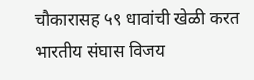चौकारासह ५९ धावांची खेळी करत भारतीय संघास विजय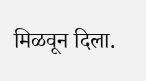मिळवून दिला.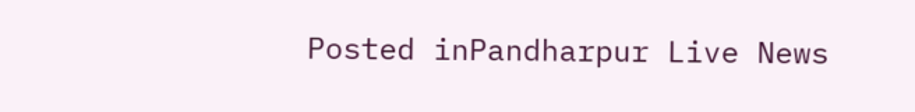Posted inPandharpur Live News